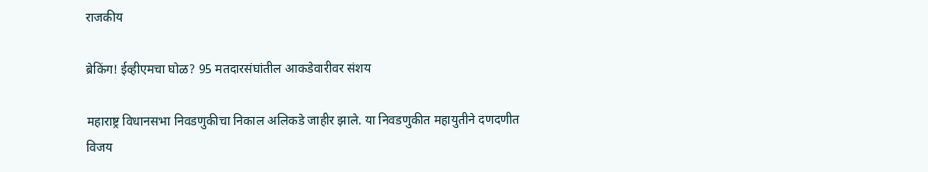राजकीय

ब्रेकिंग! ईव्हीएमचा घोळ? 95 मतदारसंघांतील आकडेवारीवर संशय

महाराष्ट्र विधानसभा निवडणुकीचा निकाल अलिकडे जाहीर झाले. या निवडणुकीत महायुतीने दणदणीत विजय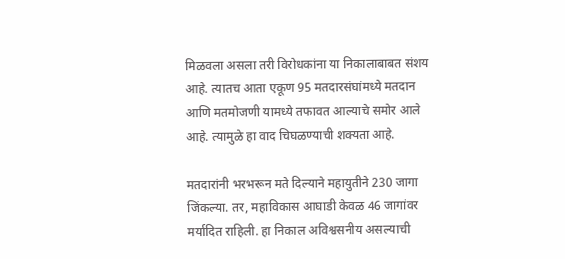मिळवला असला तरी विरोधकांना या निकालाबाबत संशय आहे. त्यातच आता एकूण 95 मतदारसंघांमध्ये मतदान आणि मतमोजणी यामध्ये तफावत आल्याचे समोर आले आहे. त्यामुळे हा वाद चिघळण्याची शक्यता आहे.

मतदारांनी भरभरून मते दिल्याने महायुतीने 230 जागा जिंकल्या. तर, महाविकास आघाडी केवळ 46 जागांवर मर्यादित राहिली. हा निकाल अविश्वसनीय असल्याची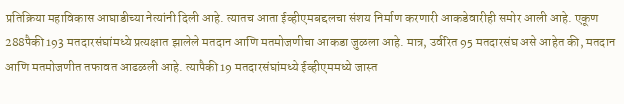प्रतिक्रिया महाविकास आघाडीच्या नेत्यांनी दिली आहे. त्यातच आता ईव्हीएमबद्दलचा संशय निर्माण करणारी आकडेवारीही समोर आली आहे. एकूण 288पैकी 193 मतदारसंघांमध्ये प्रत्यक्षात झालेले मतदान आणि मतमोजणीचा आकडा जुळला आहे. मात्र, उर्वरित 95 मतदारसंघ असे आहेत की, मतदान आणि मतमोजणीत तफावत आढळली आहे. त्यापैकी 19 मतदारसंघांमध्ये ईव्हीएममध्ये जास्त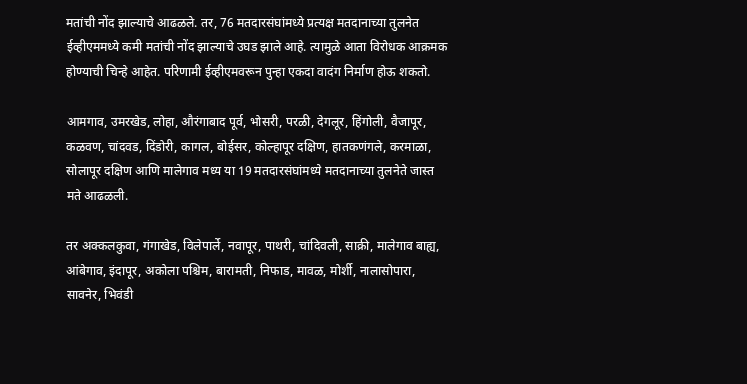मतांची नोंद झाल्याचे आढळले. तर, 76 मतदारसंघांमध्ये प्रत्यक्ष मतदानाच्या तुलनेत ईव्हीएममध्ये कमी मतांची नोंद झाल्याचे उघड झाले आहे. त्यामुळे आता विरोधक आक्रमक होण्याची चिन्हे आहेत. परिणामी ईव्हीएमवरून पुन्हा एकदा वादंग निर्माण होऊ शकतो.

आमगाव, उमरखेड, लोहा, औरंगाबाद पूर्व, भोसरी, परळी, देगलूर, हिंगोली, वैजापूर, कळवण, चांदवड, दिंडोरी, कागल, बोईसर, कोल्हापूर दक्षिण, हातकणंगले, करमाळा, सोलापूर दक्षिण आणि मालेगाव मध्य या 19 मतदारसंघांमध्ये मतदानाच्या तुलनेते जास्त मते आढळली.

तर अक्कलकुवा, गंगाखेड, विलेपार्ले, नवापूर, पाथरी, चांदिवली, साक्री, मालेगाव बाह्य, आंबेगाव, इंदापूर, अकोला पश्चिम, बारामती, निफाड, मावळ, मोर्शी, नालासोपारा, सावनेर, भिवंडी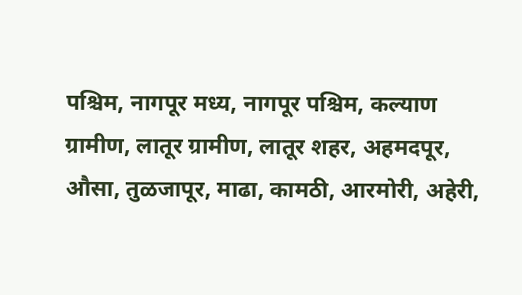पश्चिम, नागपूर मध्य, नागपूर पश्चिम, कल्याण ग्रामीण, लातूर ग्रामीण, लातूर शहर, अहमदपूर, औसा, तुळजापूर, माढा, कामठी, आरमोरी, अहेरी,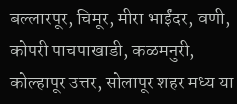बल्लारपूर, चिमूर, मीरा भाईंदर, वणी, कोपरी पाचपाखाडी, कळमनुरी, कोल्हापूर उत्तर, सोलापूर शहर मध्य या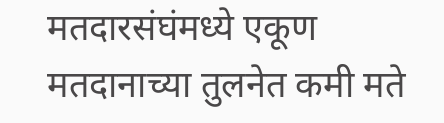मतदारसंघंमध्ये एकूण मतदानाच्या तुलनेत कमी मते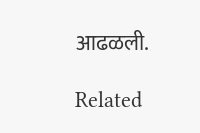आढळली.

Related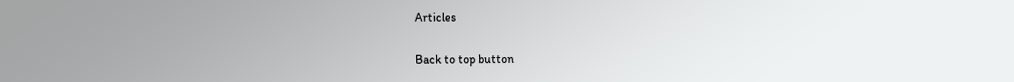Articles

Back to top button